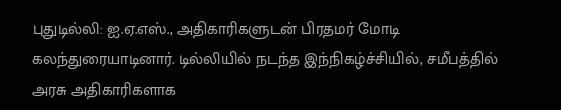புதுடில்லி: ஐ.ஏ.எஸ்., அதிகாரிகளுடன் பிரதமர் மோடி கலந்துரையாடினார். டில்லியில் நடந்த இந்நிகழ்ச்சியில், சமீபத்தில் அரசு அதிகாரிகளாக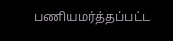பணியமர்த்தப்பட்ட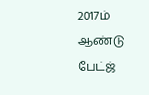2017ம் ஆண்டு பேட்ஜ்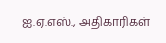ஐ.ஏ.எஸ்., அதிகாரிகள்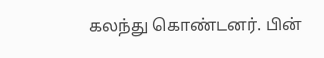கலந்து கொண்டனர். பின்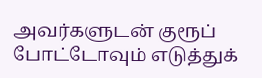அவர்களுடன் குரூப் போட்டோவும் எடுத்துக்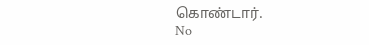கொண்டார்.
No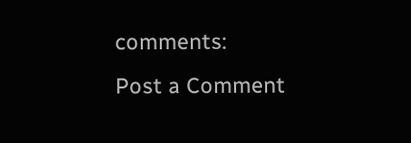comments:
Post a Comment